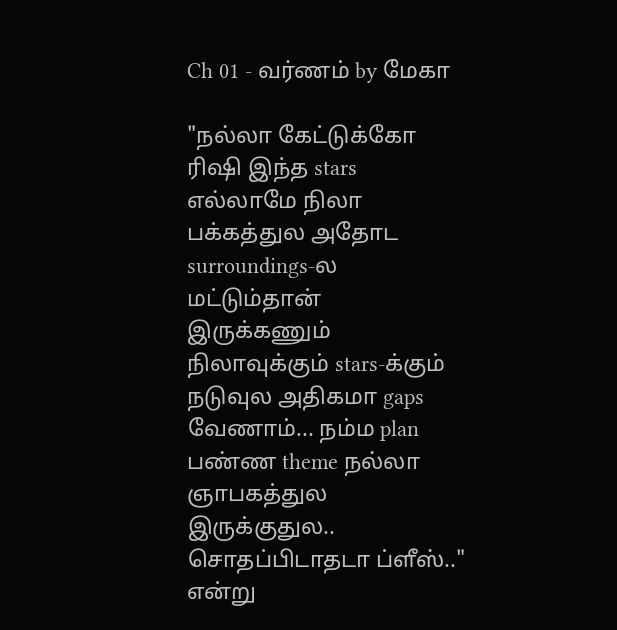Ch 01 - வர்ணம் by மேகா

"நல்லா கேட்டுக்கோ ரிஷி இந்த stars எல்லாமே நிலா பக்கத்துல அதோட surroundings-ல மட்டும்தான் இருக்கணும் நிலாவுக்கும் stars-க்கும் நடுவுல அதிகமா gaps வேணாம்... நம்ம plan பண்ண theme நல்லா ஞாபகத்துல இருக்குதுல.. சொதப்பிடாதடா ப்ளீஸ்.." என்று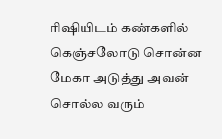ரிஷியிடம் கண்களில் கெஞ்சலோடு சொன்ன மேகா அடுத்து அவன் சொல்ல வரும்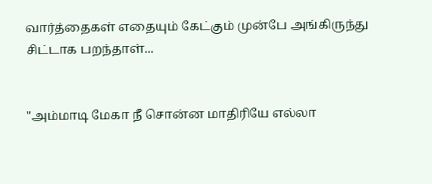வார்த்தைகள் எதையும் கேட்கும் முன்பே அங்கிருந்து சிட்டாக பறந்தாள்...


"அம்மாடி மேகா நீ சொன்ன மாதிரியே எல்லா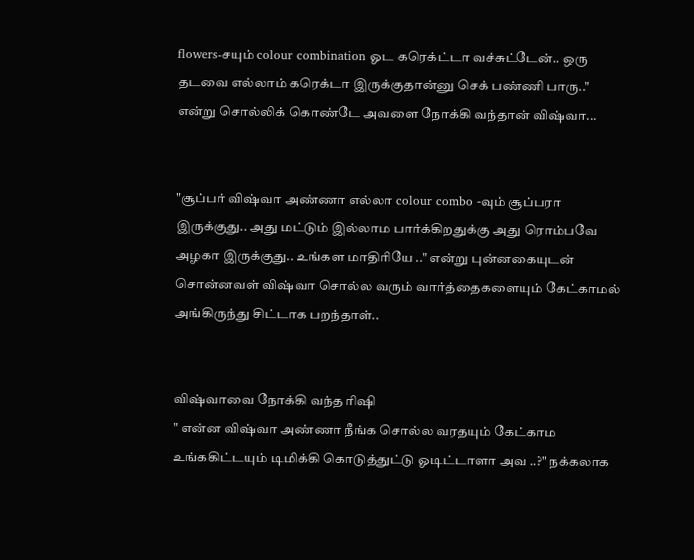flowers-சயும் colour combination ஓட கரெக்ட்டா வச்சுட்டேன்.. ஒரு தடவை எல்லாம் கரெக்டா இருக்குதான்னு செக் பண்ணி பாரு.." என்று சொல்லிக் கொண்டே அவளை நோக்கி வந்தான் விஷ்வா...


"சூப்பர் விஷ்வா அண்ணா எல்லா colour combo -வும் சூப்பரா இருக்குது.. அது மட்டும் இல்லாம பார்க்கிறதுக்கு அது ரொம்பவே அழகா இருக்குது.. உங்கள மாதிரியே .." என்று புன்னகையுடன் சொன்னவள் விஷ்வா சொல்ல வரும் வார்த்தைகளையும் கேட்காமல் அங்கிருந்து சிட்டாக பறந்தாள்..


விஷ்வாவை நோக்கி வந்த ரிஷி
" என்ன விஷ்வா அண்ணா நீங்க சொல்ல வரதயும் கேட்காம உங்ககிட்டயும் டிமிக்கி கொடுத்துட்டு ஓடிட்டாளா அவ ..?" நக்கலாக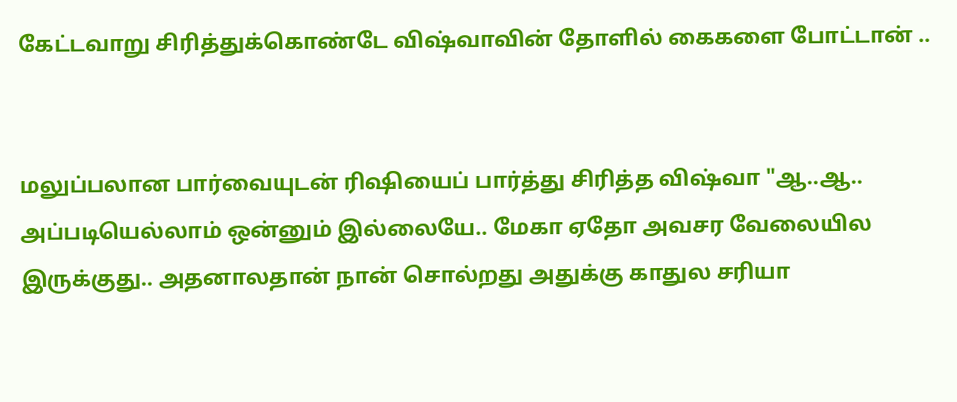கேட்டவாறு சிரித்துக்கொண்டே விஷ்வாவின் தோளில் கைகளை போட்டான் ..


மலுப்பலான பார்வையுடன் ரிஷியைப் பார்த்து சிரித்த விஷ்வா "ஆ..ஆ.. அப்படியெல்லாம் ஒன்னும் இல்லையே.. மேகா ஏதோ அவசர வேலையில இருக்குது.. அதனாலதான் நான் சொல்றது அதுக்கு காதுல சரியா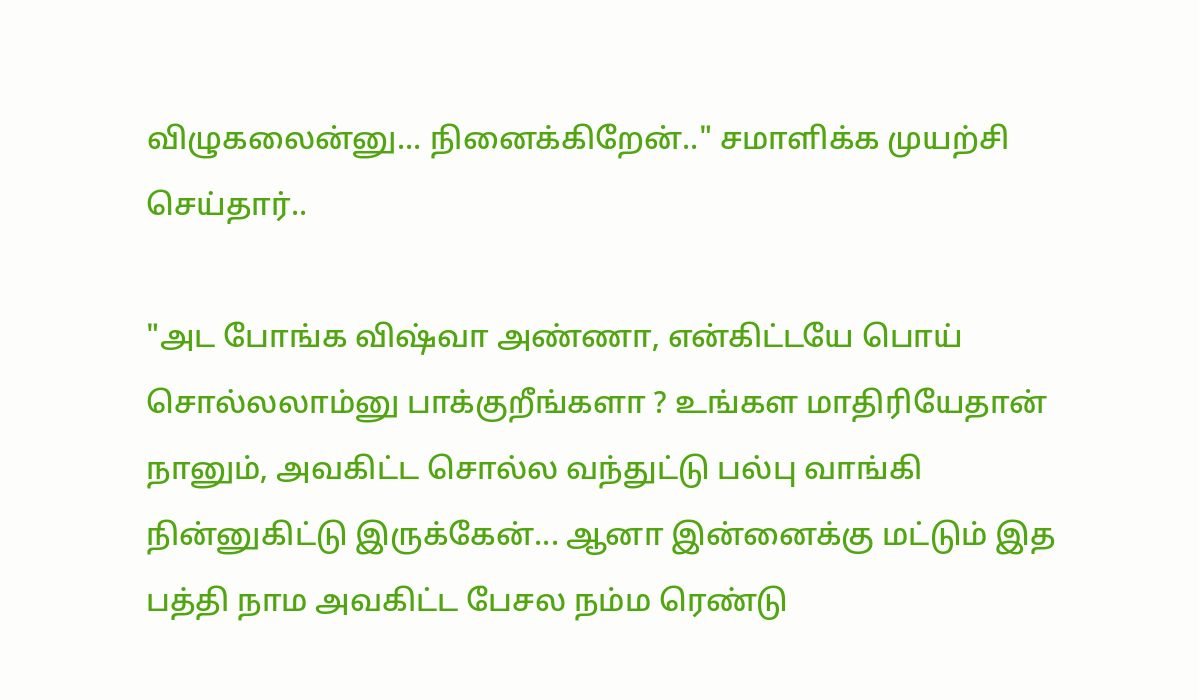விழுகலைன்னு... நினைக்கிறேன்.." சமாளிக்க முயற்சி செய்தார்..

"அட போங்க விஷ்வா அண்ணா, என்கிட்டயே பொய் சொல்லலாம்னு பாக்குறீங்களா ? உங்கள மாதிரியேதான் நானும், அவகிட்ட சொல்ல வந்துட்டு பல்பு வாங்கி நின்னுகிட்டு இருக்கேன்... ஆனா இன்னைக்கு மட்டும் இத பத்தி நாம அவகிட்ட பேசல நம்ம ரெண்டு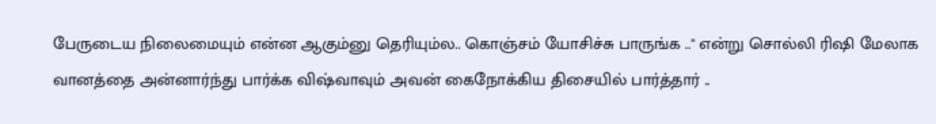பேருடைய நிலைமையும் என்ன ஆகும்னு தெரியும்ல.. கொஞ்சம் யோசிச்சு பாருங்க .." என்று சொல்லி ரிஷி மேலாக வானத்தை அன்னார்ந்து பார்க்க விஷ்வாவும் அவன் கைநோக்கிய திசையில் பார்த்தார் ..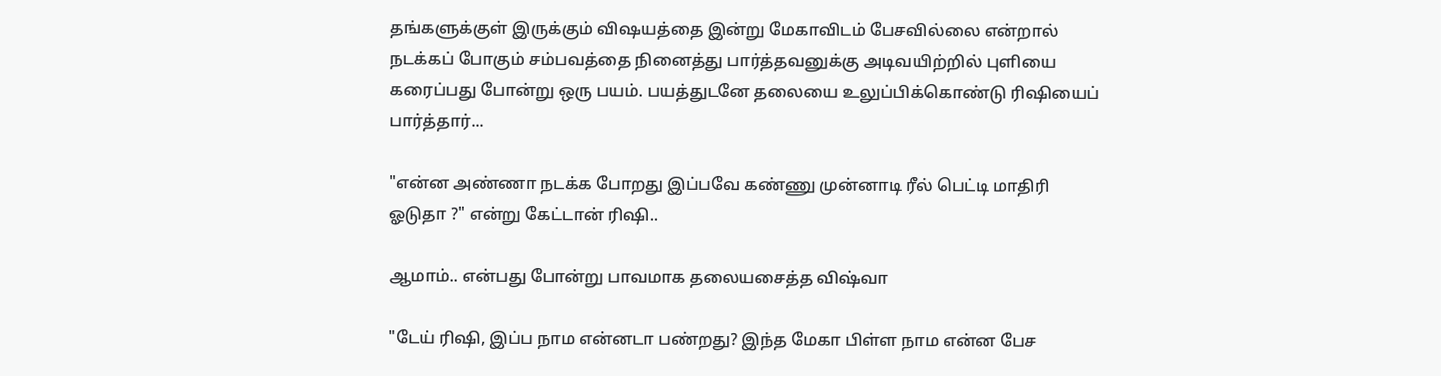தங்களுக்குள் இருக்கும் விஷயத்தை இன்று மேகாவிடம் பேசவில்லை என்றால் நடக்கப் போகும் சம்பவத்தை நினைத்து பார்த்தவனுக்கு அடிவயிற்றில் புளியை கரைப்பது போன்று ஒரு பயம். பயத்துடனே தலையை உலுப்பிக்கொண்டு ரிஷியைப் பார்த்தார்...

"என்ன அண்ணா நடக்க போறது இப்பவே கண்ணு முன்னாடி ரீல் பெட்டி மாதிரி ஓடுதா ?" என்று கேட்டான் ரிஷி..

ஆமாம்.. என்பது போன்று பாவமாக தலையசைத்த விஷ்வா

"டேய் ரிஷி, இப்ப நாம என்னடா பண்றது? இந்த மேகா பிள்ள நாம என்ன பேச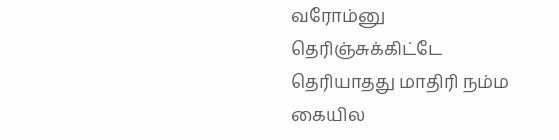வரோம்னு தெரிஞ்சுக்கிட்டே தெரியாதது மாதிரி நம்ம கையில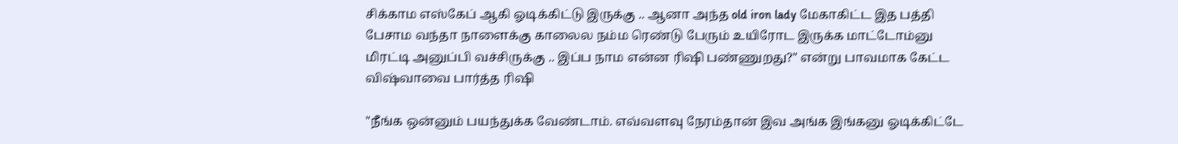சிக்காம எஸ்கேப் ஆகி ஓடிக்கிட்டு இருக்கு .. ஆனா அந்த old iron lady மேகாகிட்ட இத பத்தி பேசாம வந்தா நாளைக்கு காலைல நம்ம ரெண்டு பேரும் உயிரோட இருக்க மாட்டோம்னு மிரட்டி அனுப்பி வச்சிருக்கு .. இப்ப நாம என்ன ரிஷி பண்ணுறது?" என்று பாவமாக கேட்ட விஷ்வாவை பார்த்த ரிஷி

"நீங்க ஒன்னும் பயந்துக்க வேண்டாம். எவ்வளவு நேரம்தான் இவ அங்க இங்கனு ஓடிக்கிட்டே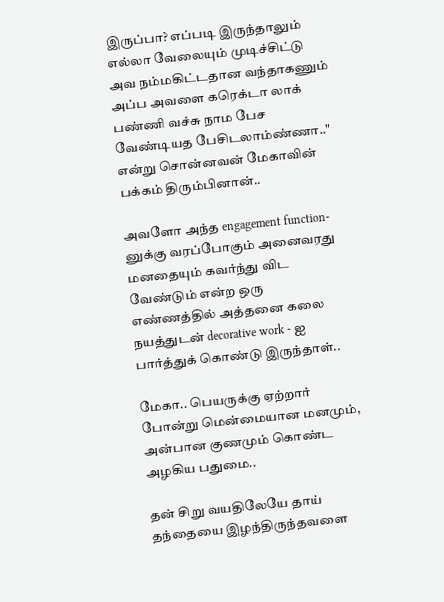இருப்பா? எப்படி இருந்தாலும் எல்லா வேலையும் முடிச்சிட்டு அவ நம்மகிட்டதான வந்தாகணும் அப்ப அவளை கரெக்டா லாக் பண்ணி வச்சு நாம பேச வேண்டியத பேசிடலாம்ண்ணா.." என்று சொன்னவன் மேகாவின் பக்கம் திரும்பினான்..

அவளோ அந்த engagement function-னுக்கு வரப்போகும் அனைவரது மனதையும் கவர்ந்து விட வேண்டும் என்ற ஒரு எண்ணத்தில் அத்தனை கலை நயத்துடன் decorative work - ஐ பார்த்துக் கொண்டு இருந்தாள்..

மேகா.. பெயருக்கு ஏற்றார் போன்று மென்மையான மனமும், அன்பான குணமும் கொண்ட அழகிய பதுமை..

தன் சிறு வயதிலேயே தாய் தந்தையை இழந்திருந்தவளை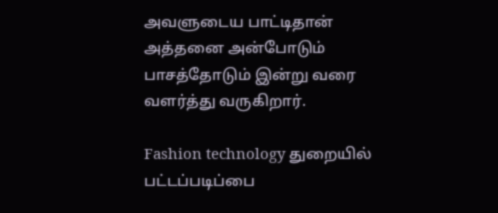அவளுடைய பாட்டிதான் அத்தனை அன்போடும் பாசத்தோடும் இன்று வரை வளர்த்து வருகிறார்.

Fashion technology துறையில் பட்டப்படிப்பை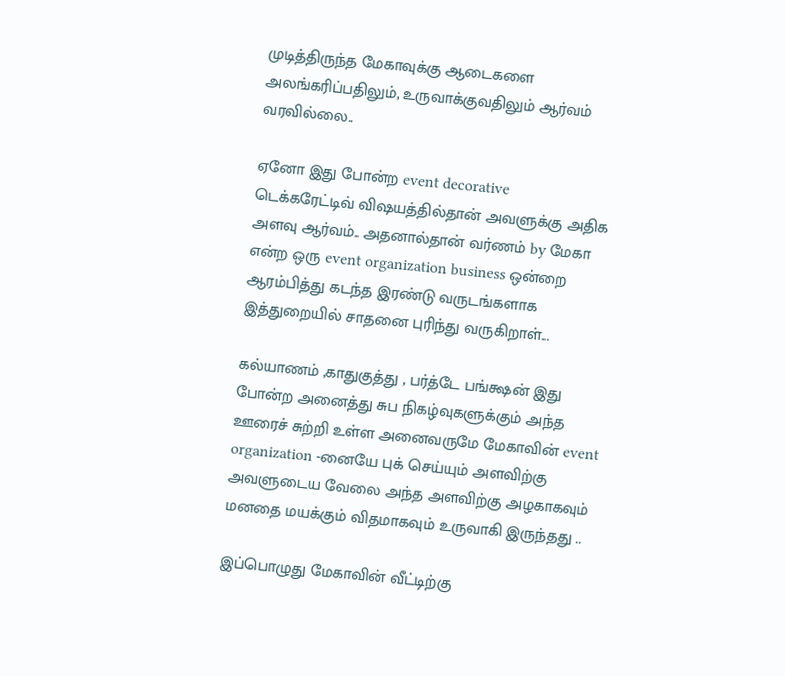முடித்திருந்த மேகாவுக்கு ஆடைகளை அலங்கரிப்பதிலும், உருவாக்குவதிலும் ஆர்வம் வரவில்லை..

ஏனோ இது போன்ற event decorative
டெக்கரேட்டிவ் விஷயத்தில்தான் அவளுக்கு அதிக அளவு ஆர்வம்.. அதனால்தான் வர்ணம் by மேகா என்ற ஒரு event organization business ஒன்றை ஆரம்பித்து கடந்த இரண்டு வருடங்களாக இத்துறையில் சாதனை புரிந்து வருகிறாள்...

கல்யாணம் ,காதுகுத்து , பர்த்டே பங்க்ஷன் இது போன்ற அனைத்து சுப நிகழ்வுகளுக்கும் அந்த ஊரைச் சுற்றி உள்ள அனைவருமே மேகாவின் event organization -னையே புக் செய்யும் அளவிற்கு அவளுடைய வேலை அந்த அளவிற்கு அழகாகவும் மனதை மயக்கும் விதமாகவும் உருவாகி இருந்தது ..

இப்பொழுது மேகாவின் வீட்டிற்கு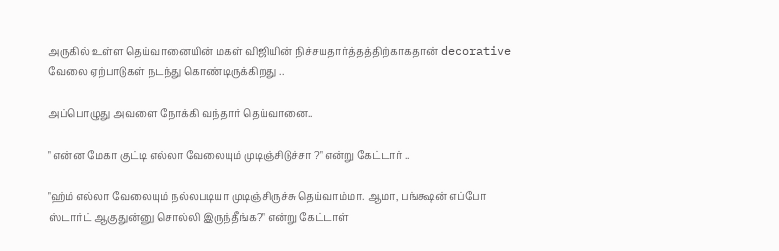அருகில் உள்ள தெய்வானையின் மகள் விஜியின் நிச்சயதார்த்தத்திற்காகதான் decorative வேலை ஏற்பாடுகள் நடந்து கொண்டிருக்கிறது ..

அப்பொழுது அவளை நோக்கி வந்தார் தெய்வானை..

" என்ன மேகா குட்டி எல்லா வேலையும் முடிஞ்சிடுச்சா ?" என்று கேட்டார் ..

"ஹ்ம் எல்லா வேலையும் நல்லபடியா முடிஞ்சிருச்சு தெய்வாம்மா. ஆமா, பங்க்ஷன் எப்போ ஸ்டார்ட் ஆகுதுன்னு சொல்லி இருந்தீங்க?" என்று கேட்டாள்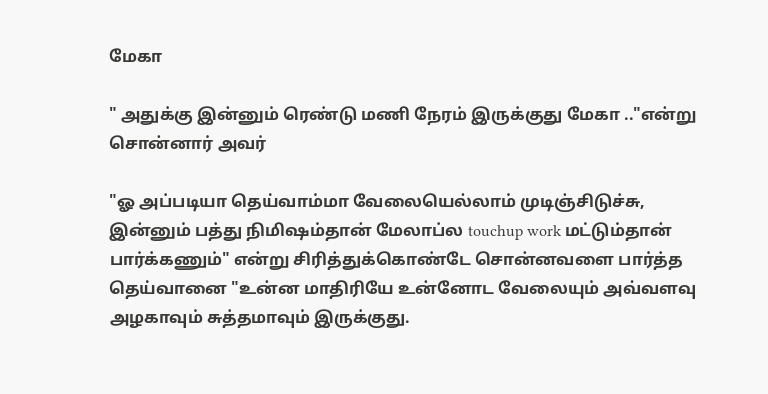மேகா

" அதுக்கு இன்னும் ரெண்டு மணி நேரம் இருக்குது மேகா .."என்று சொன்னார் அவர்

"ஓ அப்படியா தெய்வாம்மா வேலையெல்லாம் முடிஞ்சிடுச்சு, இன்னும் பத்து நிமிஷம்தான் மேலாப்ல touchup work மட்டும்தான் பார்க்கணும்" என்று சிரித்துக்கொண்டே சொன்னவளை பார்த்த தெய்வானை "உன்ன மாதிரியே உன்னோட வேலையும் அவ்வளவு அழகாவும் சுத்தமாவும் இருக்குது.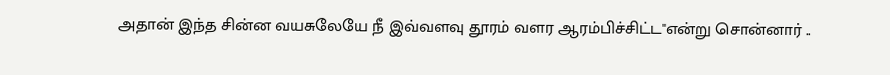அதான் இந்த சின்ன வயசுலேயே நீ இவ்வளவு தூரம் வளர ஆரம்பிச்சிட்ட"என்று சொன்னார் ..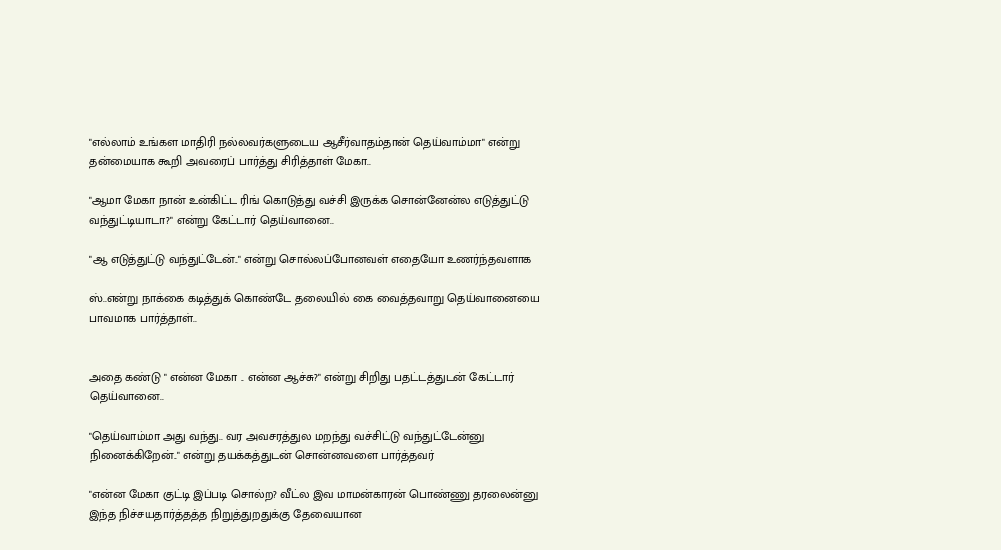"எல்லாம் உங்கள மாதிரி நல்லவர்களுடைய ஆசீர்வாதம்தான் தெய்வாம்மா" என்று தன்மையாக கூறி அவரைப் பார்த்து சிரித்தாள் மேகா..

"ஆமா மேகா நான் உன்கிட்ட ரிங் கொடுத்து வச்சி இருக்க சொன்னேன்ல எடுத்துட்டு வந்துட்டியாடா?" என்று கேட்டார் தெய்வானை..

"ஆ எடுத்துட்டு வந்துட்டேன்.." என்று சொல்லப்போனவள் எதையோ உணர்ந்தவளாக

ஸ்..என்று நாக்கை கடித்துக் கொண்டே தலையில் கை வைத்தவாறு தெய்வானையை பாவமாக பார்த்தாள்..


அதை கண்டு " என்ன மேகா .. என்ன ஆச்சு?" என்று சிறிது பதட்டத்துடன் கேட்டார் தெய்வானை..

"தெய்வாம்மா அது வந்து.. வர அவசரத்துல மறந்து வச்சிட்டு வந்துட்டேன்னு நினைக்கிறேன்.." என்று தயக்கத்துடன் சொன்னவளை பார்த்தவர்

"என்ன மேகா குட்டி இப்படி சொல்ற? வீட்ல இவ மாமன்காரன் பொண்ணு தரலைன்னு இந்த நிச்சயதார்த்தத்த நிறுத்துறதுக்கு தேவையான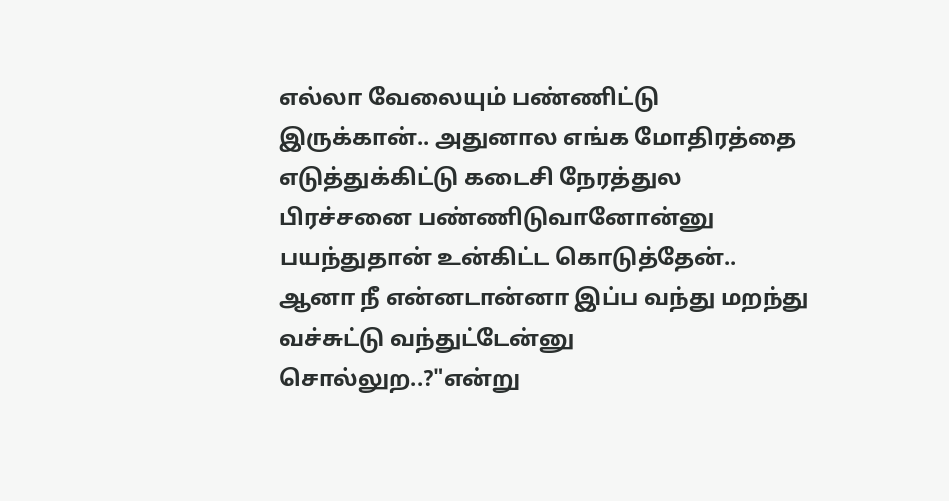எல்லா வேலையும் பண்ணிட்டு இருக்கான்.. அதுனால எங்க மோதிரத்தை எடுத்துக்கிட்டு கடைசி நேரத்துல பிரச்சனை பண்ணிடுவானோன்னு பயந்துதான் உன்கிட்ட கொடுத்தேன்.. ஆனா நீ என்னடான்னா இப்ப வந்து மறந்து வச்சுட்டு வந்துட்டேன்னு சொல்லுற..?"என்று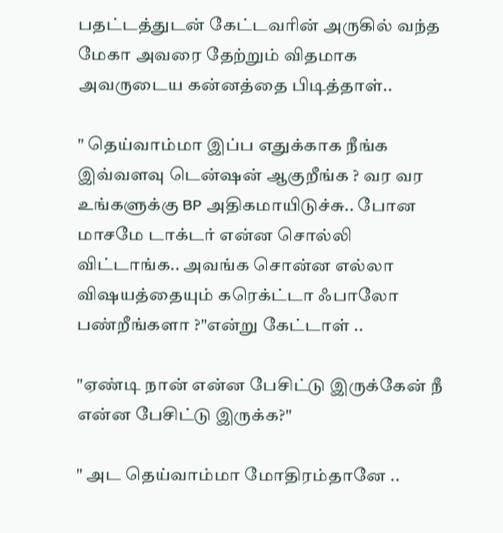பதட்டத்துடன் கேட்டவரின் அருகில் வந்த மேகா அவரை தேற்றும் விதமாக அவருடைய கன்னத்தை பிடித்தாள்..

" தெய்வாம்மா இப்ப எதுக்காக நீங்க இவ்வளவு டென்ஷன் ஆகுறீங்க ? வர வர உங்களுக்கு BP அதிகமாயிடுச்சு.. போன மாசமே டாக்டர் என்ன சொல்லி விட்டாங்க.. அவங்க சொன்ன எல்லா விஷயத்தையும் கரெக்ட்டா ஃபாலோ பண்றீங்களா ?"என்று கேட்டாள் ..

"ஏண்டி நான் என்ன பேசிட்டு இருக்கேன் நீ என்ன பேசிட்டு இருக்க?"

" அட தெய்வாம்மா மோதிரம்தானே ..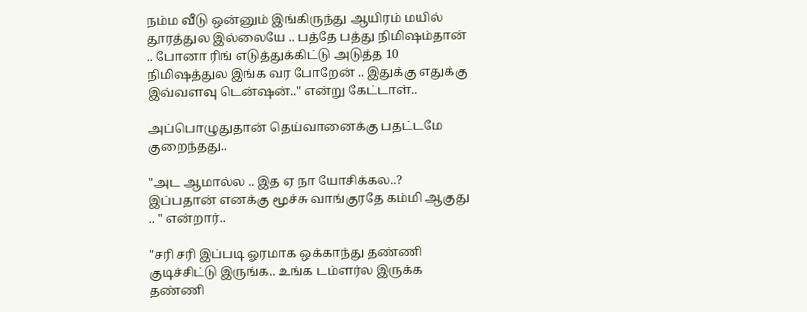நம்ம வீடு ஒன்னும் இங்கிருந்து ஆயிரம் மயில் தூரத்துல இல்லையே .. பத்தே பத்து நிமிஷம்தான் .. போனா ரிங் எடுத்துக்கிட்டு அடுத்த 10 நிமிஷத்துல இங்க வர போறேன் .. இதுக்கு எதுக்கு இவ்வளவு டென்ஷன்.." என்று கேட்டாள்..

அப்பொழுதுதான் தெய்வானைக்கு பதட்டமே குறைந்தது..

"அட ஆமால்ல .. இத ஏ நா யோசிக்கல..? இப்பதான் எனக்கு மூச்சு வாங்குரதே கம்மி ஆகுது .. " என்றார்..

"சரி சரி இப்படி ஓரமாக ஒக்காந்து தண்ணி குடிச்சிட்டு இருங்க.. உங்க டம்ளர்ல இருக்க தண்ணி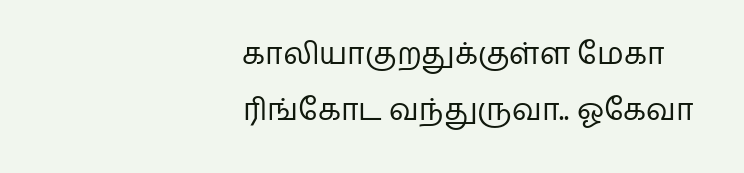காலியாகுறதுக்குள்ள மேகா ரிங்கோட வந்துருவா.. ஓகேவா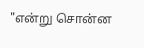"என்று சொன்ன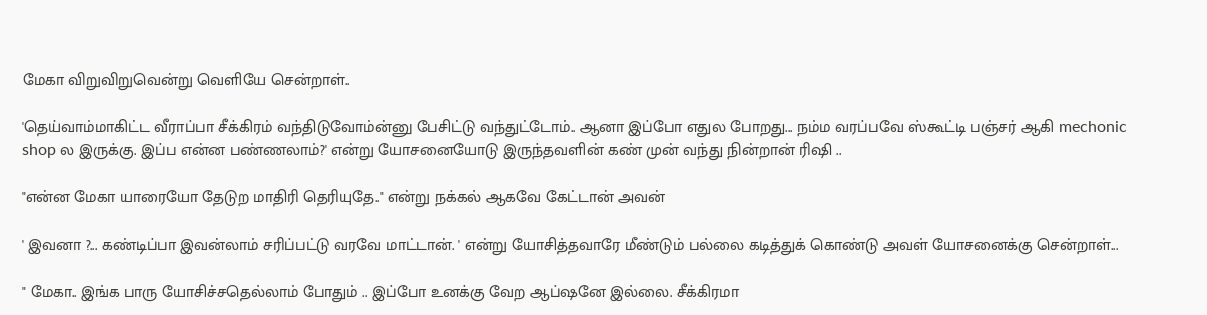மேகா விறுவிறுவென்று வெளியே சென்றாள்..

'தெய்வாம்மாகிட்ட வீராப்பா சீக்கிரம் வந்திடுவோம்ன்னு பேசிட்டு வந்துட்டோம்.. ஆனா இப்போ எதுல போறது... நம்ம வரப்பவே ஸ்கூட்டி பஞ்சர் ஆகி mechonic shop ல இருக்கு. இப்ப என்ன பண்ணலாம்?' என்று யோசனையோடு இருந்தவளின் கண் முன் வந்து நின்றான் ரிஷி ..

"என்ன மேகா யாரையோ தேடுற மாதிரி தெரியுதே.." என்று நக்கல் ஆகவே கேட்டான் அவன்

' இவனா ?... கண்டிப்பா இவன்லாம் சரிப்பட்டு வரவே மாட்டான். ' என்று யோசித்தவாரே மீண்டும் பல்லை கடித்துக் கொண்டு அவள் யோசனைக்கு சென்றாள்...

" மேகா.. இங்க பாரு யோசிச்சதெல்லாம் போதும் .. இப்போ உனக்கு வேற ஆப்ஷனே இல்லை. சீக்கிரமா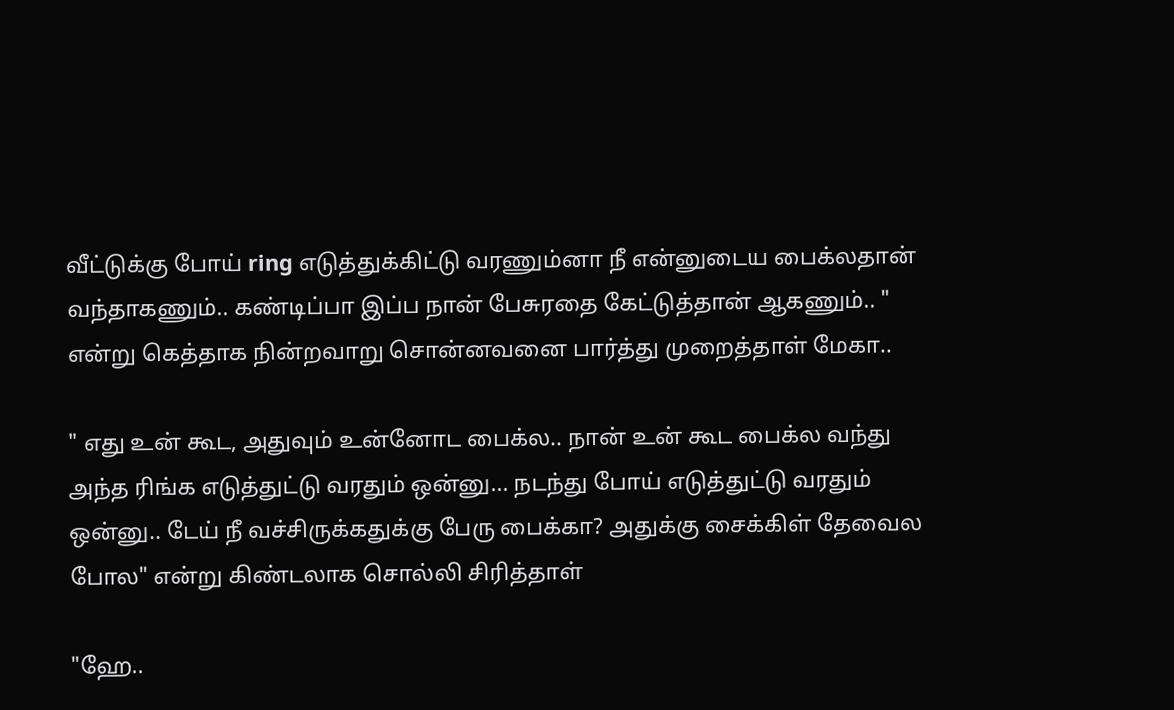வீட்டுக்கு போய் ring எடுத்துக்கிட்டு வரணும்னா நீ என்னுடைய பைக்லதான் வந்தாகணும்.. கண்டிப்பா இப்ப நான் பேசுரதை கேட்டுத்தான் ஆகணும்.. " என்று கெத்தாக நின்றவாறு சொன்னவனை பார்த்து முறைத்தாள் மேகா..

" எது உன் கூட, அதுவும் உன்னோட பைக்ல.. நான் உன் கூட பைக்ல வந்து அந்த ரிங்க எடுத்துட்டு வரதும் ஒன்னு... நடந்து போய் எடுத்துட்டு வரதும் ஒன்னு.. டேய் நீ வச்சிருக்கதுக்கு பேரு பைக்கா? அதுக்கு சைக்கிள் தேவைல போல" என்று கிண்டலாக சொல்லி சிரித்தாள்

"ஹே..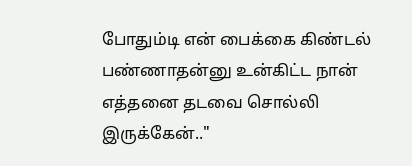போதும்டி என் பைக்கை கிண்டல் பண்ணாதன்னு உன்கிட்ட நான் எத்தனை தடவை சொல்லி இருக்கேன்.."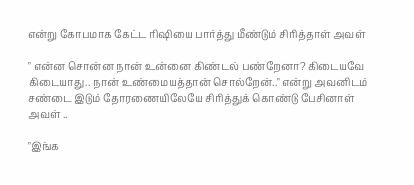என்று கோபமாக கேட்ட ரிஷியை பார்த்து மீண்டும் சிரித்தாள் அவள்

" என்ன சொன்ன நான் உன்னை கிண்டல் பண்றேனா? கிடையவே கிடையாது.. நான் உண்மையத்தான் சொல்றேன்.." என்று அவனிடம் சண்டை இடும் தோரணையிலேயே சிரித்துக் கொண்டு பேசினாள் அவள் ..

"இங்க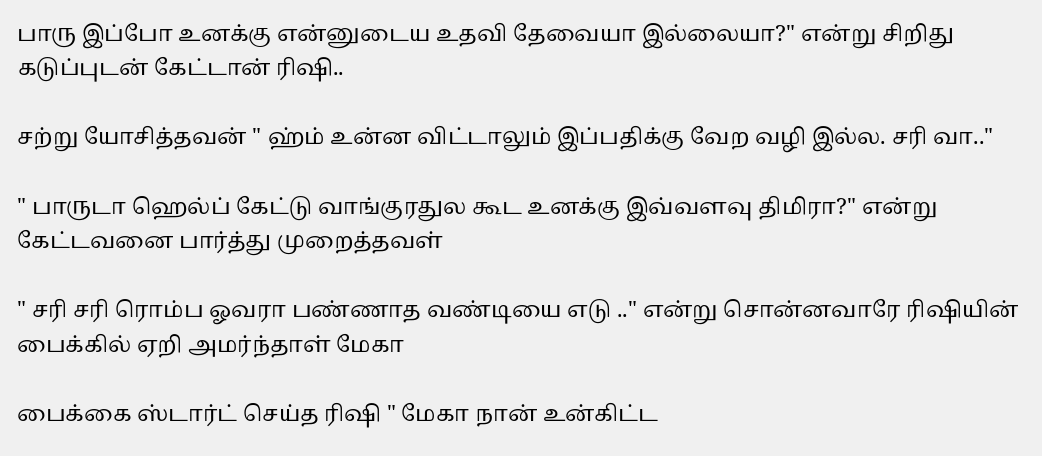பாரு இப்போ உனக்கு என்னுடைய உதவி தேவையா இல்லையா?" என்று சிறிது கடுப்புடன் கேட்டான் ரிஷி..

சற்று யோசித்தவன் " ஹ்ம் உன்ன விட்டாலும் இப்பதிக்கு வேற வழி இல்ல. சரி வா.."

" பாருடா ஹெல்ப் கேட்டு வாங்குரதுல கூட உனக்கு இவ்வளவு திமிரா?" என்று கேட்டவனை பார்த்து முறைத்தவள்

" சரி சரி ரொம்ப ஓவரா பண்ணாத வண்டியை எடு .." என்று சொன்னவாரே ரிஷியின் பைக்கில் ஏறி அமர்ந்தாள் மேகா

பைக்கை ஸ்டார்ட் செய்த ரிஷி " மேகா நான் உன்கிட்ட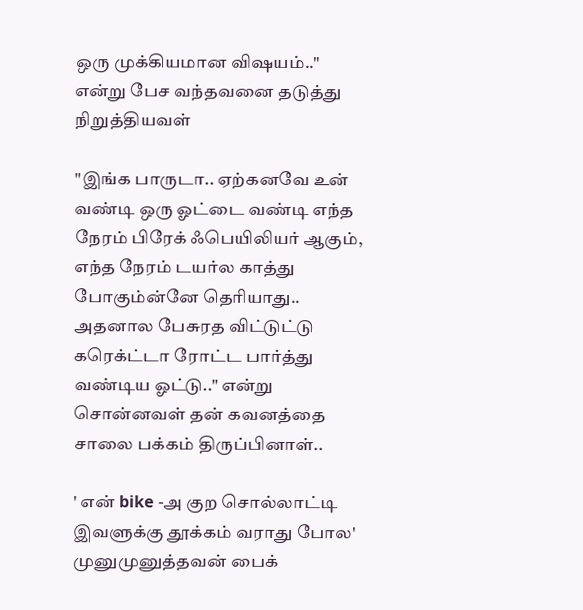ஒரு முக்கியமான விஷயம்.." என்று பேச வந்தவனை தடுத்து நிறுத்தியவள்

"இங்க பாருடா.. ஏற்கனவே உன் வண்டி ஒரு ஓட்டை வண்டி எந்த நேரம் பிரேக் ஃபெயிலியர் ஆகும், எந்த நேரம் டயர்ல காத்து போகும்ன்னே தெரியாது.. அதனால பேசுரத விட்டுட்டு கரெக்ட்டா ரோட்ட பார்த்து வண்டிய ஓட்டு.." என்று சொன்னவள் தன் கவனத்தை சாலை பக்கம் திருப்பினாள்..

' என் bike -அ குற சொல்லாட்டி இவளுக்கு தூக்கம் வராது போல' முனுமுனுத்தவன் பைக்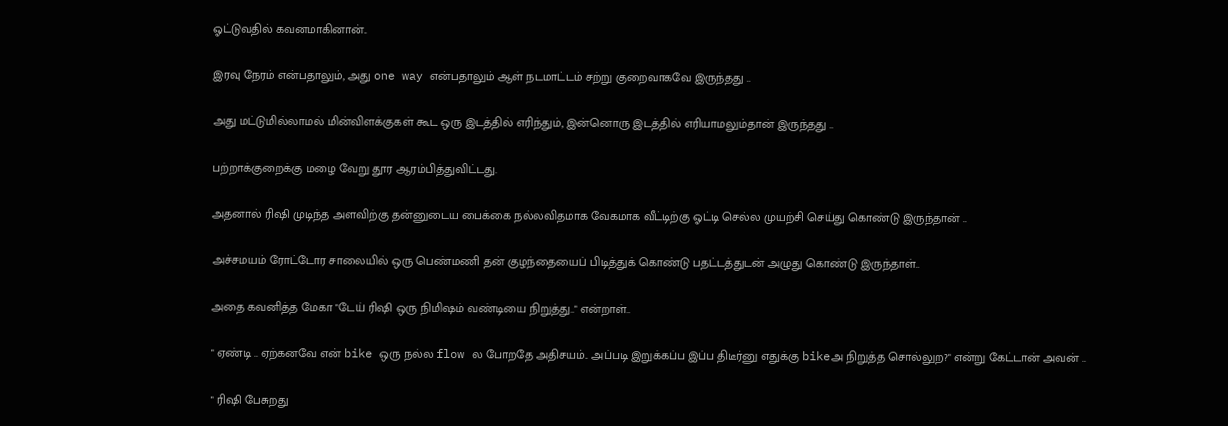ஓட்டுவதில் கவனமாகினான்..

இரவு நேரம் என்பதாலும், அது one way என்பதாலும் ஆள் நடமாட்டம் சற்று குறைவாகவே இருந்தது ..

அது மட்டுமில்லாமல் மின்விளக்குகள் கூட ஒரு இடத்தில் எரிந்தும், இன்னொரு இடத்தில் எரியாமலும்தான் இருந்தது ..

பற்றாக்குறைக்கு மழை வேறு தூர ஆரம்பித்துவிட்டது.

அதனால் ரிஷி முடிந்த அளவிற்கு தன்னுடைய பைக்கை நல்லவிதமாக வேகமாக வீட்டிற்கு ஓட்டி செல்ல முயற்சி செய்து கொண்டு இருந்தான் ..

அச்சமயம் ரோட்டோர சாலையில் ஒரு பெண்மணி தன் குழந்தையைப் பிடித்துக் கொண்டு பதட்டத்துடன் அழுது கொண்டு இருந்தாள்..

அதை கவனித்த மேகா "டேய் ரிஷி ஒரு நிமிஷம் வண்டியை நிறுத்து.." என்றாள்..

" ஏண்டி .. ஏற்கனவே என் bike ஒரு நல்ல flow ல போறதே அதிசயம்.. அப்படி இறுக்கப்ப இப்ப திடீர்னு எதுக்கு bikeஅ நிறுத்த சொல்லுற?" என்று கேட்டான் அவன் ..

" ரிஷி பேசுறது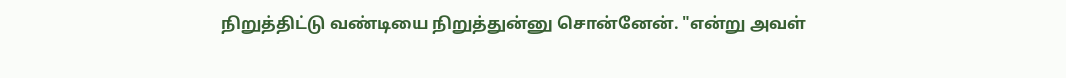நிறுத்திட்டு வண்டியை நிறுத்துன்னு சொன்னேன். "என்று அவள்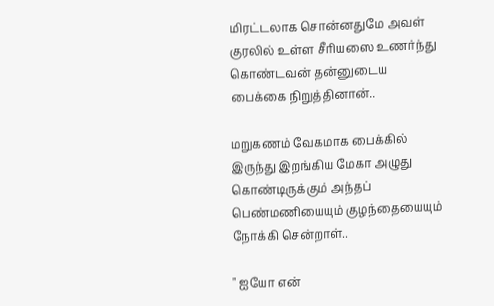மிரட்டலாக சொன்னதுமே அவள் குரலில் உள்ள சீரியஸை உணர்ந்து கொண்டவன் தன்னுடைய பைக்கை நிறுத்தினான்..

மறுகணம் வேகமாக பைக்கில் இருந்து இறங்கிய மேகா அழுது கொண்டிருக்கும் அந்தப் பெண்மணியையும் குழந்தையையும் நோக்கி சென்றாள்..

" ஐயோ என்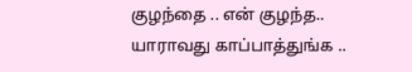குழந்தை .. என் குழந்த.. யாராவது காப்பாத்துங்க ..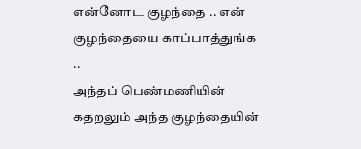என்னோட குழந்தை .. என் குழந்தையை காப்பாத்துங்க ..
அந்தப் பெண்மணியின் கதறலும் அந்த குழந்தையின்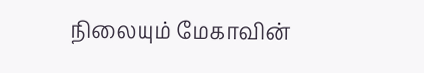நிலையும் மேகாவின்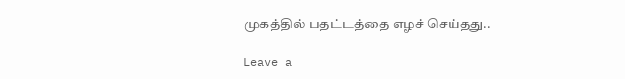முகத்தில் பதட்டத்தை எழச் செய்தது..

Leave a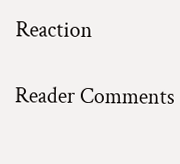Reaction

Reader Comments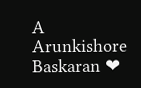A
Arunkishore Baskaran ❤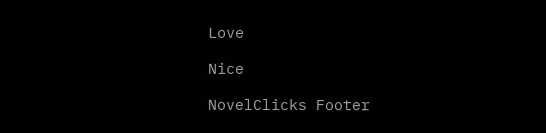Love

Nice

NovelClicks Footer